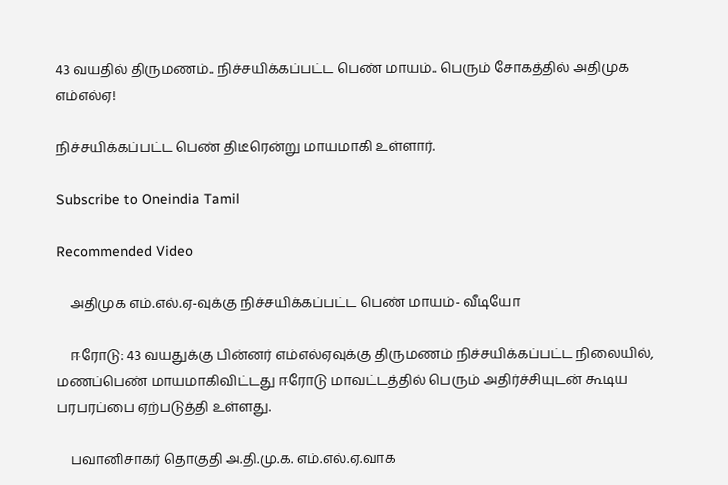43 வயதில் திருமணம்.. நிச்சயிக்கப்பட்ட பெண் மாயம்.. பெரும் சோகத்தில் அதிமுக எம்எல்ஏ!

நிச்சயிக்கப்பட்ட பெண் திடீரென்று மாயமாகி உள்ளார்.

Subscribe to Oneindia Tamil

Recommended Video

    அதிமுக எம்.எல்.ஏ-வுக்கு நிச்சயிக்கப்பட்ட பெண் மாயம்- வீடியோ

    ஈரோடு: 43 வயதுக்கு பின்னர் எம்எல்ஏவுக்கு திருமணம் நிச்சயிக்கப்பட்ட நிலையில், மணப்பெண் மாயமாகிவிட்டது ஈரோடு மாவட்டத்தில் பெரும் அதிர்ச்சியுடன் கூடிய பரபரப்பை ஏற்படுத்தி உள்ளது.

    பவானிசாகர் தொகுதி அ.தி.மு.க. எம்.எல்.ஏ.வாக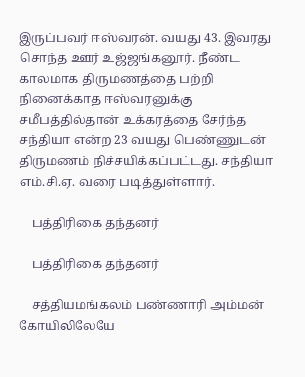இருப்பவர் ஈஸ்வரன். வயது 43. இவரது சொந்த ஊர் உஜ்ஜங்கனூர். நீண்ட காலமாக திருமணத்தை பற்றி நினைக்காத ஈஸ்வரனுக்கு சமீபத்தில்தான் உக்கரத்தை சேர்ந்த சந்தியா என்ற 23 வயது பெண்ணுடன் திருமணம் நிச்சயிக்கப்பட்டது. சந்தியா எம்.சி.ஏ. வரை படித்துள்ளார்.

    பத்திரிகை தந்தனர்

    பத்திரிகை தந்தனர்

    சத்தியமங்கலம் பண்ணாரி அம்மன் கோயிலிலேயே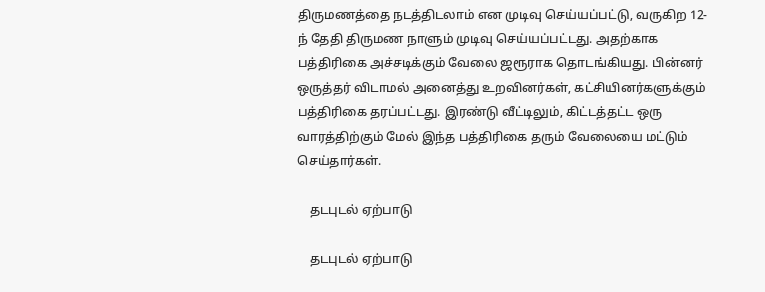திருமணத்தை நடத்திடலாம் என முடிவு செய்யப்பட்டு, வருகிற 12-ந் தேதி திருமண நாளும் முடிவு செய்யப்பட்டது. அதற்காக பத்திரிகை அச்சடிக்கும் வேலை ஜரூராக தொடங்கியது. பின்னர் ஒருத்தர் விடாமல் அனைத்து உறவினர்கள், கட்சியினர்களுக்கும் பத்திரிகை தரப்பட்டது. இரண்டு வீட்டிலும், கிட்டத்தட்ட ஒரு வாரத்திற்கும் மேல் இந்த பத்திரிகை தரும் வேலையை மட்டும் செய்தார்கள்.

    தடபுடல் ஏற்பாடு

    தடபுடல் ஏற்பாடு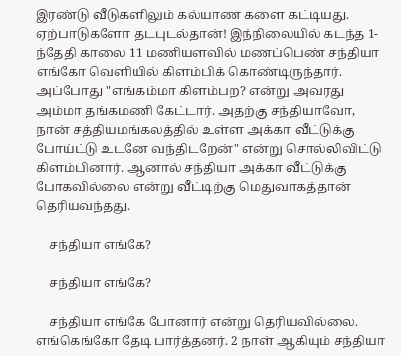இரண்டு வீடுகளிலும் கல்யாண களை கட்டியது. ஏற்பாடுகளோ தடபுடல்தான்! இந்நிலையில் கடந்த 1-ந்தேதி காலை 11 மணியளவில் மணப்பெண் சந்தியா எங்கோ வெளியில் கிளம்பிக் கொண்டிருந்தார். அப்போது "எங்கம்மா கிளம்பற? என்று அவரது அம்மா தங்கமணி கேட்டார். அதற்கு சந்தியாவோ, நான் சத்தியமங்கலத்தில் உள்ள அக்கா வீட்டுக்கு போய்ட்டு உடனே வந்திடறேன்" என்று சொல்லிவிட்டு கிளம்பினார். ஆனால் சந்தியா அக்கா வீட்டுக்கு போகவில்லை என்று வீட்டிற்கு மெதுவாகத்தான் தெரியவந்தது.

    சந்தியா எங்கே?

    சந்தியா எங்கே?

    சந்தியா எங்கே போனார் என்று தெரியவில்லை. எங்கெங்கோ தேடி பார்த்தனர். 2 நாள் ஆகியும் சந்தியா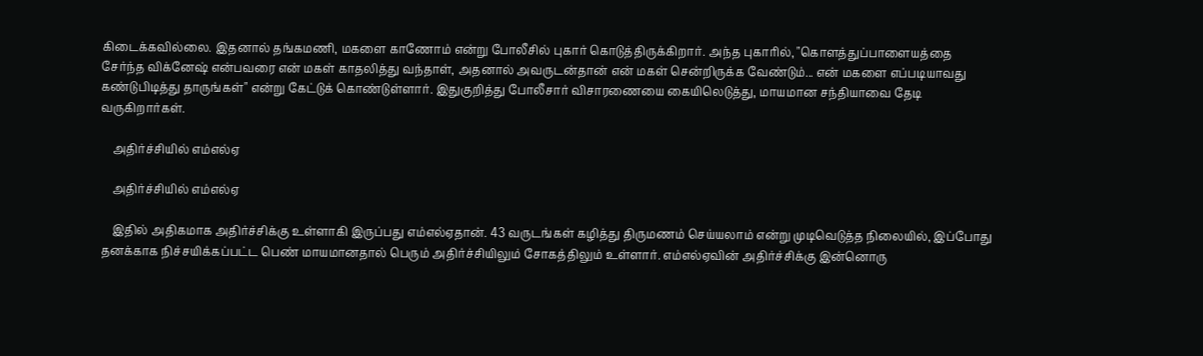கிடைக்கவில்லை. இதனால் தங்கமணி, மகளை காணோம் என்று போலீசில் புகார் கொடுத்திருக்கிறார். அந்த புகாரில், "கொளத்துப்பாளையத்தை சேர்ந்த விக்னேஷ் என்பவரை என் மகள் காதலித்து வந்தாள், அதனால் அவருடன்தான் என் மகள் சென்றிருக்க வேண்டும்... என் மகளை எப்படியாவது கண்டுபிடித்து தாருங்கள்" என்று கேட்டுக் கொண்டுள்ளார். இதுகுறித்து போலீசார் விசாரணையை கையிலெடுத்து, மாயமான சந்தியாவை தேடி வருகிறார்கள்.

    அதிர்ச்சியில் எம்எல்ஏ

    அதிர்ச்சியில் எம்எல்ஏ

    இதில் அதிகமாக அதிர்ச்சிக்கு உள்ளாகி இருப்பது எம்எல்ஏதான். 43 வருடங்கள் கழித்து திருமணம் செய்யலாம் என்று முடிவெடுத்த நிலையில், இப்போது தனக்காக நிச்சயிக்கப்பட்ட பெண் மாயமானதால் பெரும் அதிர்ச்சியிலும் சோகத்திலும் உள்ளார். எம்எல்ஏவின் அதிர்ச்சிக்கு இன்னொரு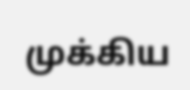முக்கிய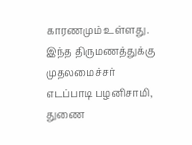காரணமும் உள்ளது. இந்த திருமணத்துக்கு முதலமைச்சர் எடப்பாடி பழனிசாமி, துணை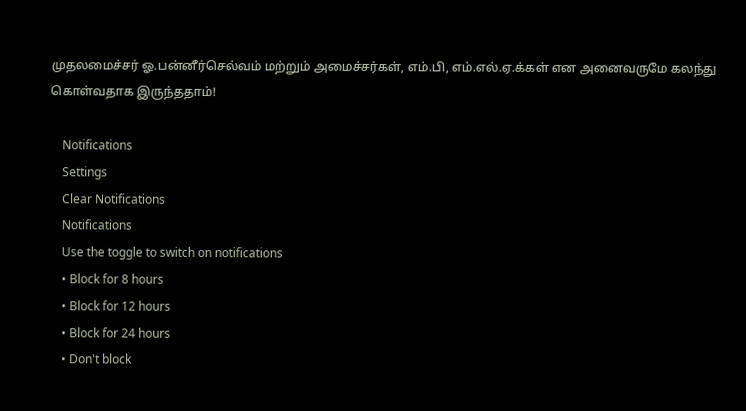முதலமைச்சர் ஓ.பன்னீர்செல்வம் மற்றும் அமைச்சர்கள், எம்.பி, எம்.எல்.ஏ.க்கள் என அனைவருமே கலந்து கொள்வதாக இருந்ததாம்!

    Notifications
    Settings
    Clear Notifications
    Notifications
    Use the toggle to switch on notifications
    • Block for 8 hours
    • Block for 12 hours
    • Block for 24 hours
    • Don't block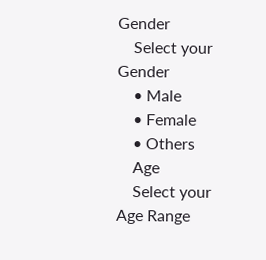Gender
    Select your Gender
    • Male
    • Female
    • Others
    Age
    Select your Age Range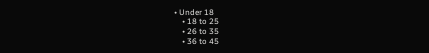• Under 18
    • 18 to 25
    • 26 to 35
    • 36 to 45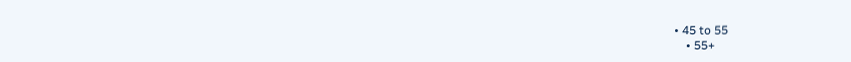• 45 to 55
    • 55+